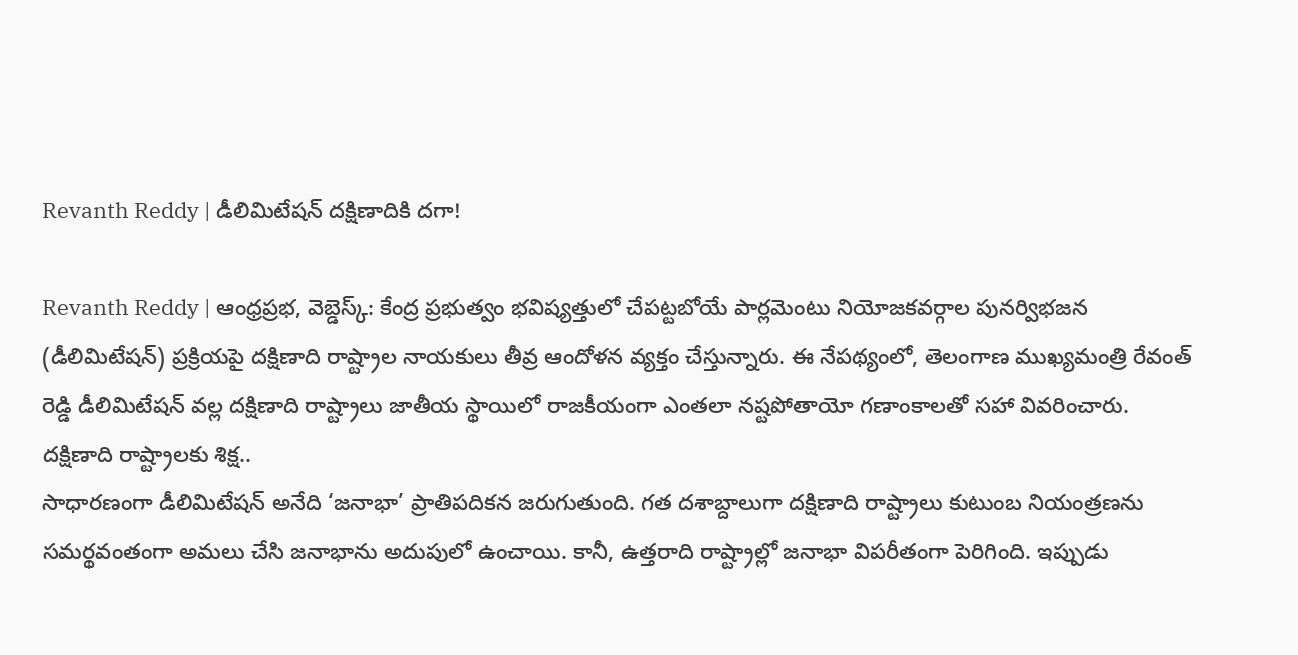Revanth Reddy | డీలిమిటేషన్ దక్షిణాదికి దగా!

Revanth Reddy | ఆంధ్రప్రభ, వెబ్డెస్క్: కేంద్ర ప్రభుత్వం భవిష్యత్తులో చేపట్టబోయే పార్లమెంటు నియోజకవర్గాల పునర్విభజన (డీలిమిటేషన్) ప్రక్రియపై దక్షిణాది రాష్ట్రాల నాయకులు తీవ్ర ఆందోళన వ్యక్తం చేస్తున్నారు. ఈ నేపథ్యంలో, తెలంగాణ ముఖ్యమంత్రి రేవంత్ రెడ్డి డీలిమిటేషన్ వల్ల దక్షిణాది రాష్ట్రాలు జాతీయ స్థాయిలో రాజకీయంగా ఎంతలా నష్టపోతాయో గణాంకాలతో సహా వివరించారు.
దక్షిణాది రాష్ట్రాలకు శిక్ష..
సాధారణంగా డీలిమిటేషన్ అనేది ‘జనాభా’ ప్రాతిపదికన జరుగుతుంది. గత దశాబ్దాలుగా దక్షిణాది రాష్ట్రాలు కుటుంబ నియంత్రణను సమర్థవంతంగా అమలు చేసి జనాభాను అదుపులో ఉంచాయి. కానీ, ఉత్తరాది రాష్ట్రాల్లో జనాభా విపరీతంగా పెరిగింది. ఇప్పుడు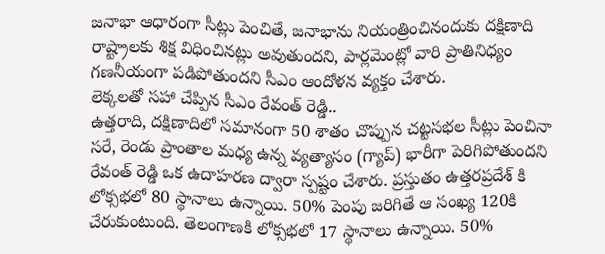జనాభా ఆధారంగా సీట్లు పెంచితే, జనాభాను నియంత్రించినందుకు దక్షిణాది రాష్ట్రాలకు శిక్ష విధించినట్లు అవుతుందని, పార్లమెంట్లో వారి ప్రాతినిధ్యం గణనీయంగా పడిపోతుందని సీఎం ఆందోళన వ్యక్తం చేశారు.
లెక్కలతో సహా చేప్పిన సీఎం రేవంత్ రెడ్డి..
ఉత్తరాది, దక్షిణాదిలో సమానంగా 50 శాతం చొప్పున చట్టసభల సీట్లు పెంచినా సరే, రెండు ప్రాంతాల మధ్య ఉన్న వ్యత్యాసం (గ్యాప్) భారీగా పెరిగిపోతుందని రేవంత్ రెడ్డి ఒక ఉదాహరణ ద్వారా స్పష్టం చేశారు. ప్రస్తుతం ఉత్తరప్రదేశ్ కి లోక్సభలో 80 స్థానాలు ఉన్నాయి. 50% పెంపు జరిగితే ఆ సంఖ్య 120కి చేరుకుంటుంది. తెలంగాణకి లోక్సభలో 17 స్థానాలు ఉన్నాయి. 50%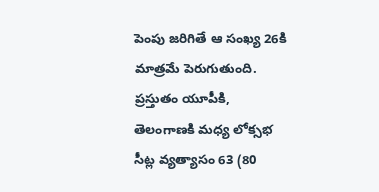పెంపు జరిగితే ఆ సంఖ్య 26కి మాత్రమే పెరుగుతుంది. ప్రస్తుతం యూపీకి, తెలంగాణకి మధ్య లోక్సభ సీట్ల వ్యత్యాసం 63 (80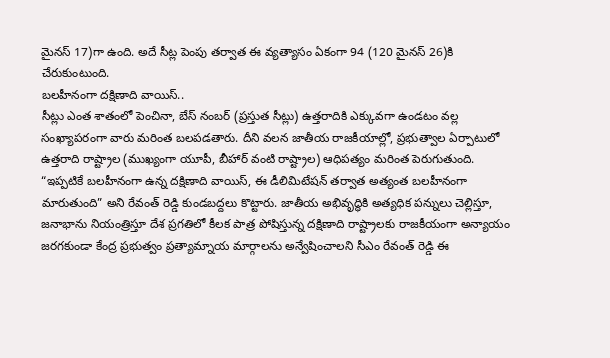మైనస్ 17)గా ఉంది. అదే సీట్ల పెంపు తర్వాత ఈ వ్యత్యాసం ఏకంగా 94 (120 మైనస్ 26)కి చేరుకుంటుంది.
బలహీనంగా దక్షిణాది వాయిస్..
సీట్లు ఎంత శాతంలో పెంచినా, బేస్ నంబర్ (ప్రస్తుత సీట్లు) ఉత్తరాదికి ఎక్కువగా ఉండటం వల్ల సంఖ్యాపరంగా వారు మరింత బలపడతారు. దీని వలన జాతీయ రాజకీయాల్లో, ప్రభుత్వాల ఏర్పాటులో ఉత్తరాది రాష్ట్రాల (ముఖ్యంగా యూపీ, బీహార్ వంటి రాష్ట్రాల) ఆధిపత్యం మరింత పెరుగుతుంది. “ఇప్పటికే బలహీనంగా ఉన్న దక్షిణాది వాయిస్, ఈ డీలిమిటేషన్ తర్వాత అత్యంత బలహీనంగా మారుతుంది” అని రేవంత్ రెడ్డి కుండబద్దలు కొట్టారు. జాతీయ అభివృద్ధికి అత్యధిక పన్నులు చెల్లిస్తూ, జనాభాను నియంత్రిస్తూ దేశ ప్రగతిలో కీలక పాత్ర పోషిస్తున్న దక్షిణాది రాష్ట్రాలకు రాజకీయంగా అన్యాయం జరగకుండా కేంద్ర ప్రభుత్వం ప్రత్యామ్నాయ మార్గాలను అన్వేషించాలని సీఎం రేవంత్ రెడ్డి ఈ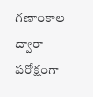గణాంకాల ద్వారా పరోక్షంగా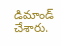డిమాండ్ చేశారు.